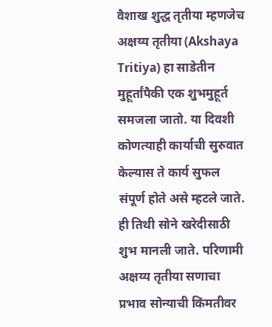वैशाख शुद्ध तृतीया म्हणजेच अक्षय्य तृतीया (Akshaya Tritiya) हा साडेतीन मुहूर्तांपैकी एक शुभमुहूर्त समजला जातो. या दिवशी कोणत्याही कार्याची सुरुवात केल्यास ते कार्य सुफल संपूर्ण होते असे म्हटले जाते. ही तिथी सोने खरेदीसाठी शुभ मानली जाते. परिणामी अक्षय्य तृतीया सणाचा प्रभाव सोन्याची किंमतीवर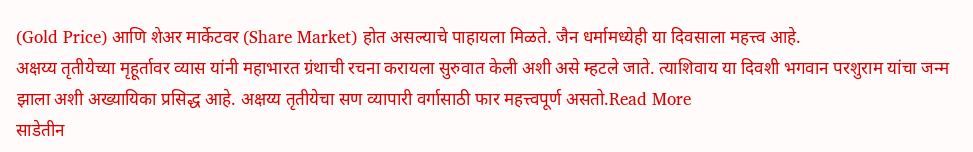(Gold Price) आणि शेअर मार्केटवर (Share Market) होत असल्याचे पाहायला मिळते. जैन धर्मामध्येही या दिवसाला महत्त्व आहे.
अक्षय्य तृतीयेच्या मृहूर्तावर व्यास यांनी महाभारत ग्रंथाची रचना करायला सुरुवात केली अशी असे म्हटले जाते. त्याशिवाय या दिवशी भगवान परशुराम यांचा जन्म झाला अशी अख्यायिका प्रसिद्ध आहे. अक्षय्य तृतीयेचा सण व्यापारी वर्गासाठी फार महत्त्वपूर्ण असतो.Read More
साडेतीन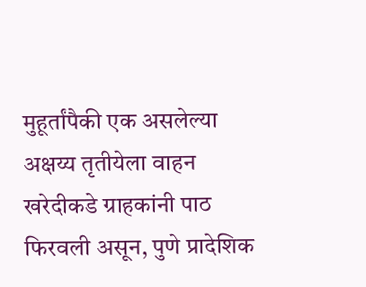मुहूर्तांपैकी एक असलेल्या अक्षय्य तृतीयेला वाहन खरेदीकडे ग्राहकांनी पाठ फिरवली असून, पुणे प्रादेशिक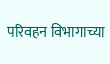परिवहन विभागाच्या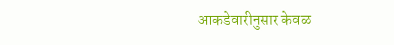आकडेवारीनुसार केवळ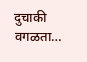दुचाकी वगळता…